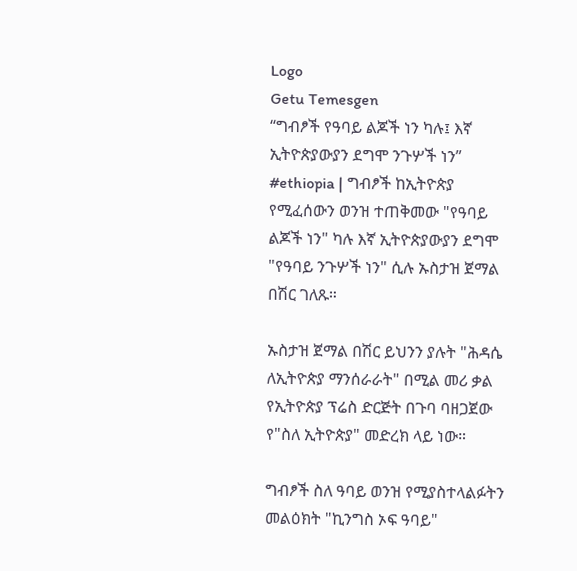Logo
Getu Temesgen
“ግብፆች የዓባይ ልጆች ነን ካሉ፤ እኛ ኢትዮጵያውያን ደግሞ ንጉሦች ነን”
#ethiopia | ግብፆች ከኢትዮጵያ የሚፈሰውን ወንዝ ተጠቅመው "የዓባይ ልጆች ነን" ካሉ እኛ ኢትዮጵያውያን ደግሞ "የዓባይ ንጉሦች ነን" ሲሉ ኡስታዝ ጀማል በሽር ገለጹ።

ኡስታዝ ጀማል በሽር ይህንን ያሉት "ሕዳሴ ለኢትዮጵያ ማንሰራራት" በሚል መሪ ቃል የኢትዮጵያ ፕሬስ ድርጅት በጉባ ባዘጋጀው የ"ስለ ኢትዮጵያ" መድረክ ላይ ነው።

ግብፆች ስለ ዓባይ ወንዝ የሚያስተላልፉትን መልዕክት "ኪንግስ ኦፍ ዓባይ"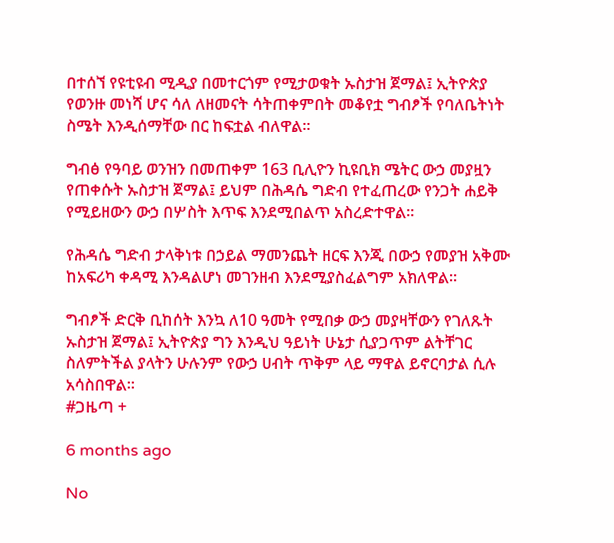በተሰኘ የዩቲዩብ ሚዲያ በመተርጎም የሚታወቁት ኡስታዝ ጀማል፤ ኢትዮጵያ የወንዙ መነሻ ሆና ሳለ ለዘመናት ሳትጠቀምበት መቆየቷ ግብፆች የባለቤትነት ስሜት እንዲሰማቸው በር ከፍቷል ብለዋል።

ግብፅ የዓባይ ወንዝን በመጠቀም 163 ቢሊዮን ኪዩቢክ ሜትር ውኃ መያዟን የጠቀሱት ኡስታዝ ጀማል፤ ይህም በሕዳሴ ግድብ የተፈጠረው የንጋት ሐይቅ የሚይዘውን ውኃ በሦስት እጥፍ እንደሚበልጥ አስረድተዋል።

የሕዳሴ ግድብ ታላቅነቱ በኃይል ማመንጨት ዘርፍ እንጂ በውኃ የመያዝ አቅሙ ከአፍሪካ ቀዳሚ እንዳልሆነ መገንዘብ እንደሚያስፈልግም አክለዋል።

ግብፆች ድርቅ ቢከሰት እንኳ ለ10 ዓመት የሚበቃ ውኃ መያዛቸውን የገለጹት ኡስታዝ ጀማል፤ ኢትዮጵያ ግን እንዲህ ዓይነት ሁኔታ ሲያጋጥም ልትቸገር ስለምትችል ያላትን ሁሉንም የውኃ ሀብት ጥቅም ላይ ማዋል ይኖርባታል ሲሉ አሳስበዋል።
#ጋዜጣ +

6 months ago

No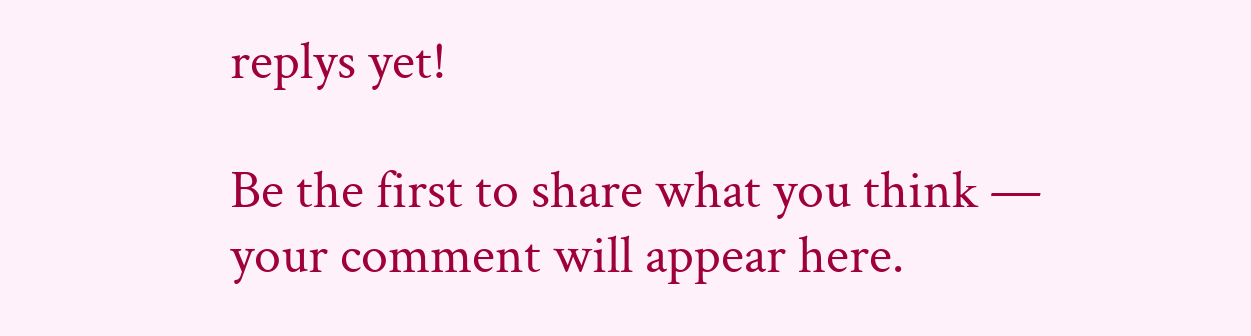replys yet!

Be the first to share what you think — your comment will appear here.